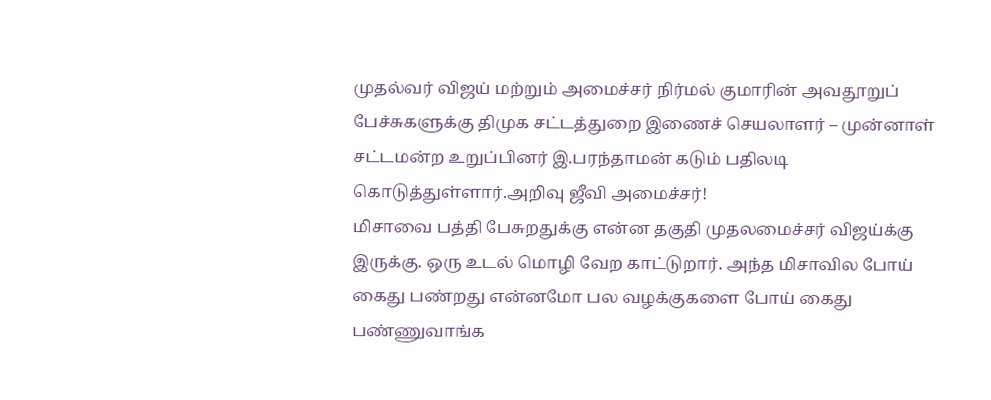முதல்வர் விஜய் மற்றும் அமைச்சர் நிர்மல் குமாரின் அவதூறுப் பேச்சுகளுக்கு திமுக சட்டத்துறை இணைச் செயலாளர் – முன்னாள் சட்டமன்ற உறுப்பினர் இ.பரந்தாமன் கடும் பதிலடி கொடுத்துள்ளார்.அறிவு ஜீவி அமைச்சர்!
மிசாவை பத்தி பேசுறதுக்கு என்ன தகுதி முதலமைச்சர் விஜய்க்கு இருக்கு. ஒரு உடல் மொழி வேற காட்டுறார். அந்த மிசாவில போய் கைது பண்றது என்னமோ பல வழக்குகளை போய் கைது பண்ணுவாங்க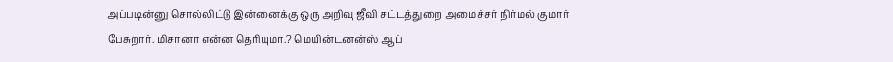அப்படின்னு சொல்லிட்டு இன்னைக்கு ஒரு அறிவு ஜீவி சட்டத்துறை அமைச்சர் நிர்மல் குமார் பேசுறார். மிசானா என்ன தெரியுமா.? மெயின்டனன்ஸ் ஆப்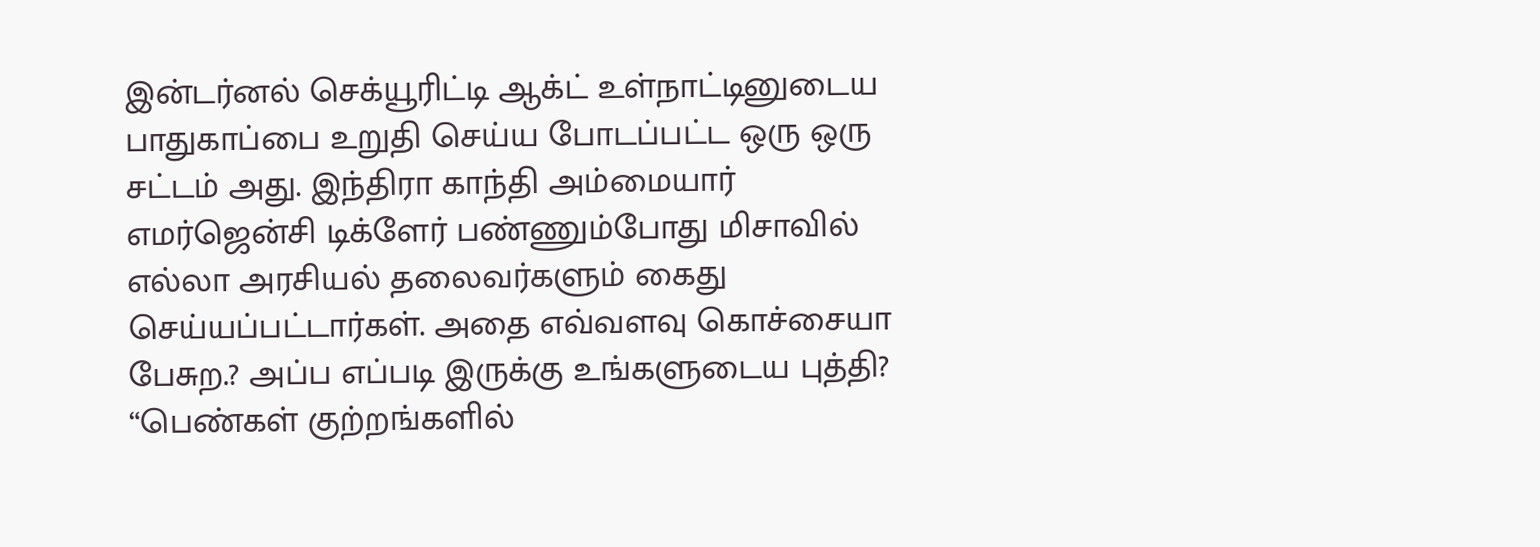இன்டர்னல் செக்யூரிட்டி ஆக்ட் உள்நாட்டினுடைய பாதுகாப்பை உறுதி செய்ய போடப்பட்ட ஒரு ஒரு சட்டம் அது. இந்திரா காந்தி அம்மையார் எமர்ஜென்சி டிக்ளேர் பண்ணும்போது மிசாவில் எல்லா அரசியல் தலைவர்களும் கைது செய்யப்பட்டார்கள். அதை எவ்வளவு கொச்சையா பேசுற.? அப்ப எப்படி இருக்கு உங்களுடைய புத்தி?
“பெண்கள் குற்றங்களில்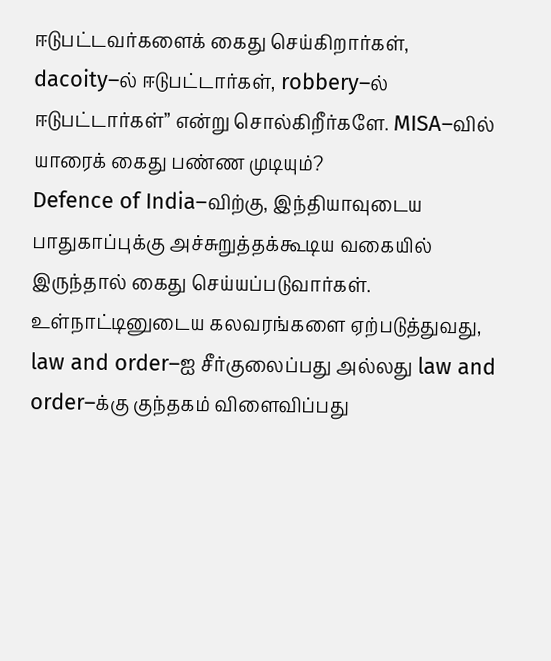ஈடுபட்டவர்களைக் கைது செய்கிறார்கள், dacoity–ல் ஈடுபட்டார்கள், robbery–ல் ஈடுபட்டார்கள்” என்று சொல்கிறீர்களே. MISA–வில் யாரைக் கைது பண்ண முடியும்?
Defence of India–விற்கு, இந்தியாவுடைய பாதுகாப்புக்கு அச்சுறுத்தக்கூடிய வகையில் இருந்தால் கைது செய்யப்படுவார்கள். உள்நாட்டினுடைய கலவரங்களை ஏற்படுத்துவது, law and order–ஐ சீர்குலைப்பது அல்லது law and order–க்கு குந்தகம் விளைவிப்பது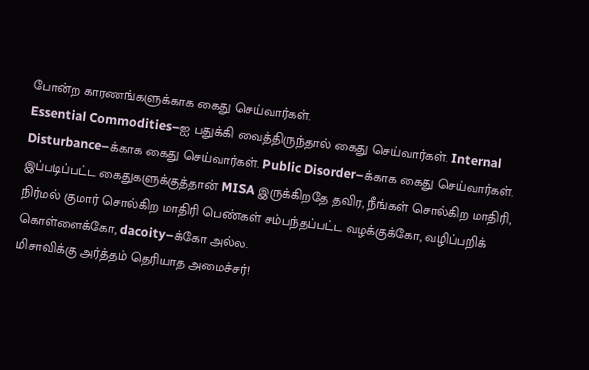போன்ற காரணங்களுக்காக கைது செய்வார்கள்.
Essential Commodities–ஐ பதுக்கி வைத்திருந்தால் கைது செய்வார்கள். Internal Disturbance–க்காக கைது செய்வார்கள். Public Disorder–க்காக கைது செய்வார்கள். இப்படிப்பட்ட கைதுகளுக்குத்தான் MISA இருக்கிறதே தவிர, நீங்கள் சொல்கிற மாதிரி, நிர்மல் குமார் சொல்கிற மாதிரி பெண்கள் சம்பந்தப்பட்ட வழக்குக்கோ, வழிப்பறிக் கொள்ளைக்கோ, dacoity–க்கோ அல்ல.
மிசாவிக்கு அர்த்தம் தெரியாத அமைச்சர்!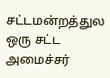சட்டமன்றத்துல ஒரு சட்ட அமைச்சர்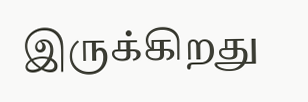இருக்கிறது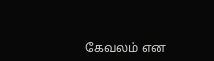கேவலம் என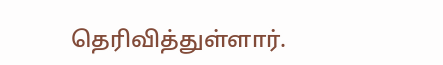தெரிவித்துள்ளார்.